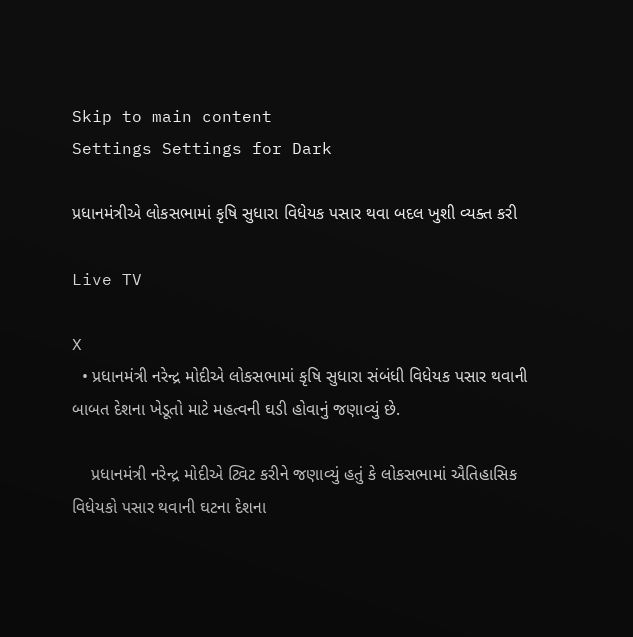Skip to main content
Settings Settings for Dark

પ્રધાનમંત્રીએ લોકસભામાં કૃષિ સુધારા વિધેયક પસાર થવા બદલ ખુશી વ્યક્ત કરી

Live TV

X
  • પ્રધાનમંત્રી નરેન્દ્ર મોદીએ લોકસભામાં કૃષિ સુધારા સંબંધી વિધેયક પસાર થવાની બાબત દેશના ખેડૂતો માટે મહત્વની ઘડી હોવાનું જણાવ્યું છે.

    પ્રધાનમંત્રી નરેન્દ્ર મોદીએ ટ્વિટ કરીને જણાવ્યું હતું કે લોકસભામાં ઐતિહાસિક વિધેયકો પસાર થવાની ઘટના દેશના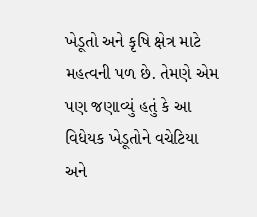ખેડૂતો અને કૃષિ ક્ષેત્ર માટે મહત્વની પળ છે. તેમણે એમ પણ જણાવ્યું હતું કે આ વિધેયક ખેડૂતોને વચેટિયા અને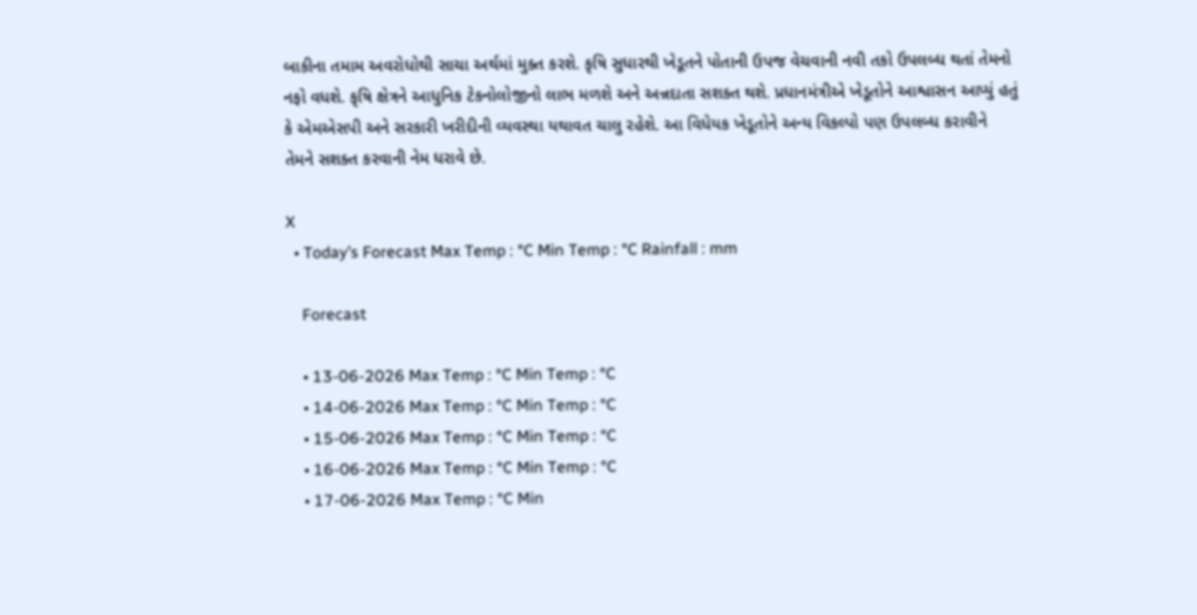બાકીના તમામ અવરોધોથી સાચા અર્થમાં મુક્ત કરશે. કૃષિ સુધારથી ખેડૂતને પોતાની ઉપજ વેચવાની નવી તકો ઉપલબ્ધ થતાં તેમનો નફો વધશે. કૃષિ ક્ષેત્રને આધુનિક ટેકનોલોજીનો લાભ મળશે અને અન્નદાતા સશક્ત થશે. પ્રધાનમંત્રીએ ખેડૂતોને આશ્વાસન આપ્યું હતું કે એમએસપી અને સરકારી ખરીદીની વ્યવસ્થા યથાવત ચાલુ રહેશે. આ વિધેયક ખેડૂતોને અન્ય વિકલ્પો પણ ઉપલબ્ધ કરાવીને તેમને સશક્ત કરવાની નેમ ધરાવે છે.

X
  • Today’s Forecast Max Temp : °C Min Temp : °C Rainfall : mm

    Forecast

    • 13-06-2026 Max Temp : °C Min Temp : °C
    • 14-06-2026 Max Temp : °C Min Temp : °C
    • 15-06-2026 Max Temp : °C Min Temp : °C
    • 16-06-2026 Max Temp : °C Min Temp : °C
    • 17-06-2026 Max Temp : °C Min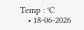Temp : °C
    • 18-06-2026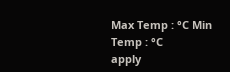Max Temp : °C Min Temp : °C
apply